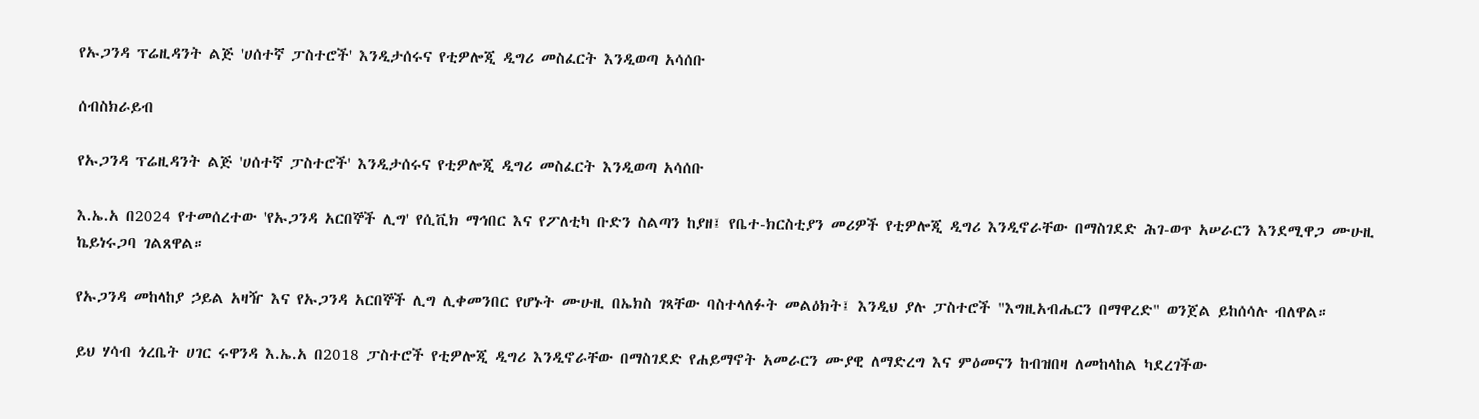የኡጋንዳ ፕሬዚዳንት ልጅ 'ሀሰተኛ ፓስተሮች' እንዲታሰሩና የቲዎሎጂ ዲግሪ መስፈርት እንዲወጣ አሳሰቡ

ሰብስክራይብ

የኡጋንዳ ፕሬዚዳንት ልጅ 'ሀሰተኛ ፓስተሮች' እንዲታሰሩና የቲዎሎጂ ዲግሪ መስፈርት እንዲወጣ አሳሰቡ

እ.ኤ.አ በ2024 የተመሰረተው 'የኡጋንዳ አርበኞች ሊግ' የሲቪክ ማኅበር እና የፖለቲካ ቡድን ስልጣን ከያዘ፤ የቤተ-ክርስቲያን መሪዎች የቲዎሎጂ ዲግሪ እንዲኖራቸው በማስገደድ ሕገ-ወጥ አሠራርን እንደሚዋጋ ሙሁዚ ኬይነሩጋባ ገልጸዋል።

የኡጋንዳ መከላከያ ኃይል አዛዥ እና የኡጋንዳ አርበኞች ሊግ ሊቀመንበር የሆኑት ሙሁዚ በኤክስ ገጻቸው ባስተላለፉት መልዕክት፤ እንዲህ ያሉ ፓስተሮች "እግዚአብሔርን በማዋረድ" ወንጀል ይከሰሳሉ ብለዋል።

ይህ ሃሳብ ጎረቤት ሀገር ሩዋንዳ እ.ኤ.አ በ2018 ፓስተሮች የቲዎሎጂ ዲግሪ እንዲኖራቸው በማስገደድ የሐይማኖት አመራርን ሙያዊ ለማድረግ እና ምዕመናን ከብዝበዛ ለመከላከል ካደረገችው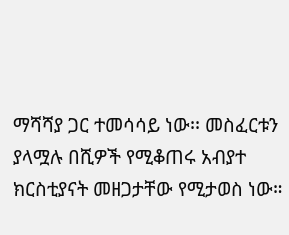ማሻሻያ ጋር ተመሳሳይ ነው፡፡ መስፈርቱን ያላሟሉ በሺዎች የሚቆጠሩ አብያተ ክርስቲያናት መዘጋታቸው የሚታወስ ነው።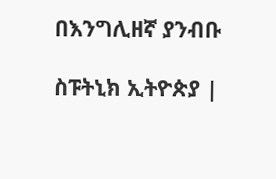በእንግሊዘኛ ያንብቡ

ስፑትኒክ ኢትዮጵያ |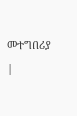መተግበሪያ |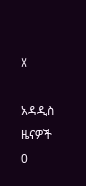X

አዳዲስ ዜናዎች
0